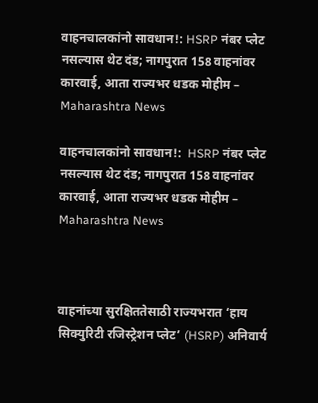वाहनचालकांनो सावधान!: HSRP नंबर प्लेट नसल्यास थेट दंड; नागपुरात 158 वाहनांवर कारवाई, आता राज्यभर धडक मोहीम – Maharashtra News

वाहनचालकांनो सावधान!:  HSRP नंबर प्लेट नसल्यास थेट दंड; नागपुरात 158 वाहनांवर कारवाई, आता राज्यभर धडक मोहीम – Maharashtra News



वाहनांच्या सुरक्षिततेसाठी राज्यभरात ‘हाय सिक्युरिटी रजिस्ट्रेशन प्लेट’ (HSRP) अनिवार्य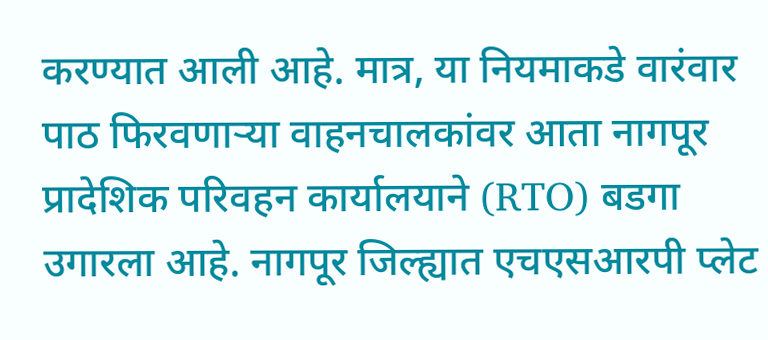करण्यात आली आहे. मात्र, या नियमाकडे वारंवार पाठ फिरवणाऱ्या वाहनचालकांवर आता नागपूर प्रादेशिक परिवहन कार्यालयाने (RTO) बडगा उगारला आहे. नागपूर जिल्ह्यात एचएसआरपी प्लेट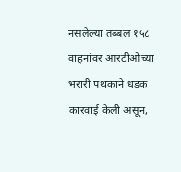नसलेल्या तब्बल १५८ वाहनांवर आरटीओच्या भरारी पथकाने धडक कारवाई केली असून,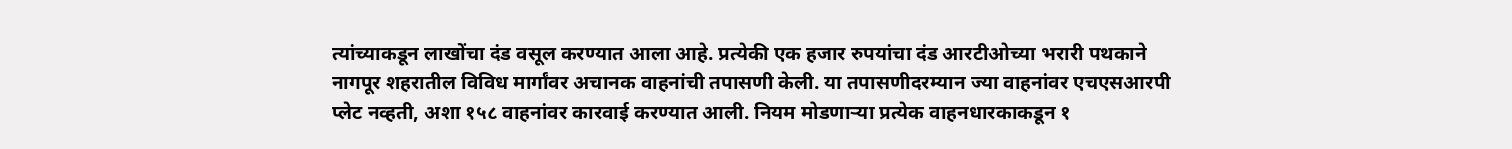त्यांच्याकडून लाखोंचा दंड वसूल करण्यात आला आहे. प्रत्येकी एक हजार रुपयांचा दंड आरटीओच्या भरारी पथकाने नागपूर शहरातील विविध मार्गांवर अचानक वाहनांची तपासणी केली. या तपासणीदरम्यान ज्या वाहनांवर एचएसआरपी प्लेट नव्हती, अशा १५८ वाहनांवर कारवाई करण्यात आली. नियम मोडणाऱ्या प्रत्येक वाहनधारकाकडून १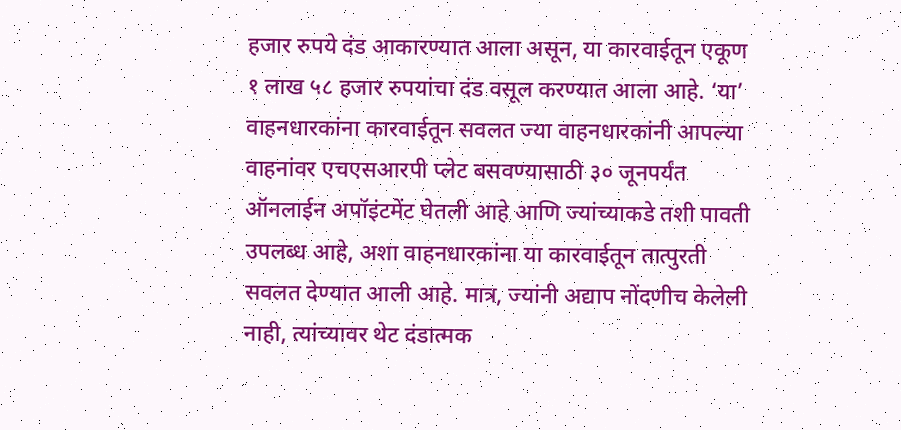हजार रुपये दंड आकारण्यात आला असून, या कारवाईतून एकूण १ लाख ५८ हजार रुपयांचा दंड वसूल करण्यात आला आहे. ‘या’ वाहनधारकांना कारवाईतून सवलत ज्या वाहनधारकांनी आपल्या वाहनांवर एचएसआरपी प्लेट बसवण्यासाठी ३० जूनपर्यंत ऑनलाईन अपॉइंटमेंट घेतली आहे आणि ज्यांच्याकडे तशी पावती उपलब्ध आहे, अशा वाहनधारकांना या कारवाईतून तात्पुरती सवलत देण्यात आली आहे. मात्र, ज्यांनी अद्याप नोंदणीच केलेली नाही, त्यांच्यावर थेट दंडात्मक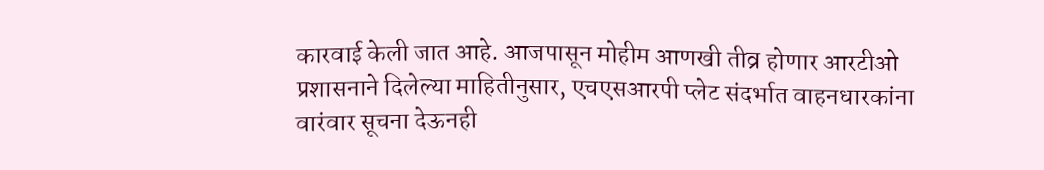कारवाई केली जात आहे. आजपासून मोहीम आणखी तीव्र होणार आरटीओ प्रशासनाने दिलेल्या माहितीनुसार, एचएसआरपी प्लेट संदर्भात वाहनधारकांना वारंवार सूचना देऊनही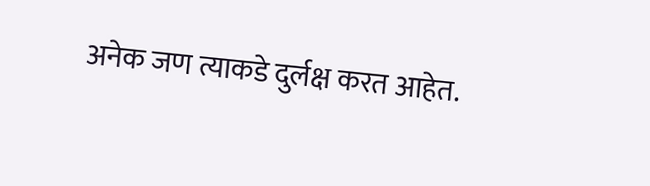अनेक जण त्याकडे दुर्लक्ष करत आहेत.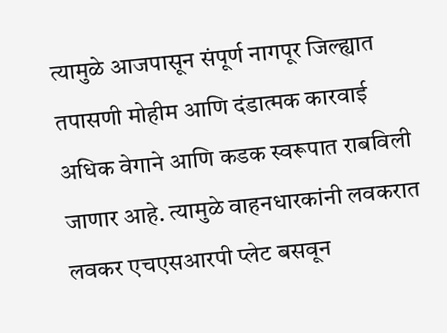त्यामुळे आजपासून संपूर्ण नागपूर जिल्ह्यात तपासणी मोहीम आणि दंडात्मक कारवाई अधिक वेगाने आणि कडक स्वरूपात राबविली जाणार आहे. त्यामुळे वाहनधारकांनी लवकरात लवकर एचएसआरपी प्लेट बसवून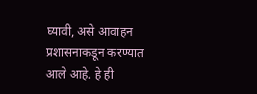घ्यावी, असे आवाहन प्रशासनाकडून करण्यात आले आहे. हे ही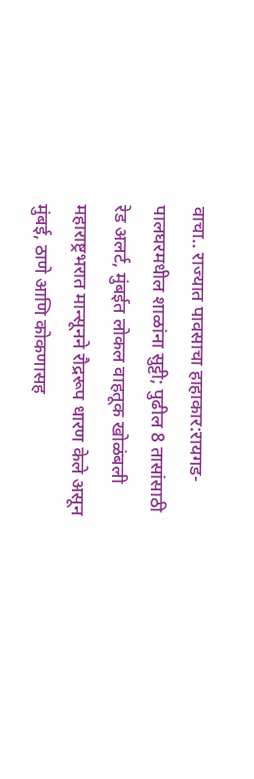वाचा.. राज्यात पावसाचा हाहाकार:रायगड-पालघरमधील शाळांना सुट्टी; पुढील 8 तासांसाठी रेड अलर्ट, मुंबईत लोकल वाहतूक खोळंबली महाराष्ट्रभरात मान्सूनने रौद्ररूप धारण केले असून मुंबई, ठाणे आणि कोकणासह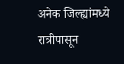अनेक जिल्ह्यांमध्ये रात्रीपासून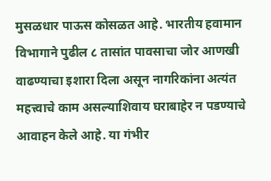मुसळधार पाऊस कोसळत आहे. भारतीय हवामान विभागाने पुढील ८ तासांत पावसाचा जोर आणखी वाढण्याचा इशारा दिला असून नागरिकांना अत्यंत महत्त्वाचे काम असल्याशिवाय घराबाहेर न पडण्याचे आवाहन केले आहे. या गंभीर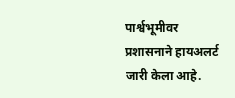पार्श्वभूमीवर प्रशासनाने हायअलर्ट जारी केला आहे.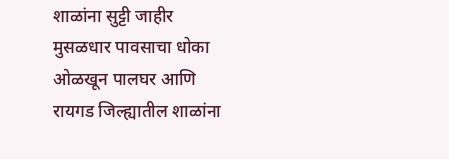शाळांना सुट्टी जाहीर मुसळधार पावसाचा धोका ओळखून पालघर आणि रायगड जिल्ह्यातील शाळांना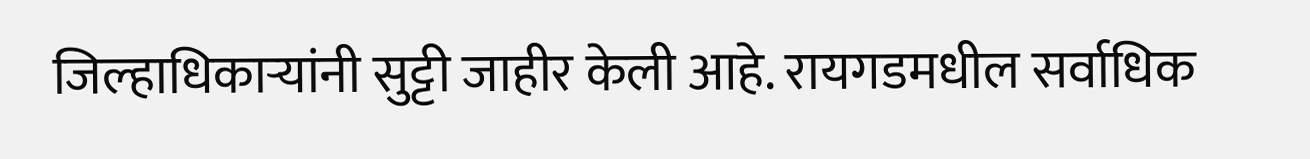जिल्हाधिकाऱ्यांनी सुट्टी जाहीर केली आहे. रायगडमधील सर्वाधिक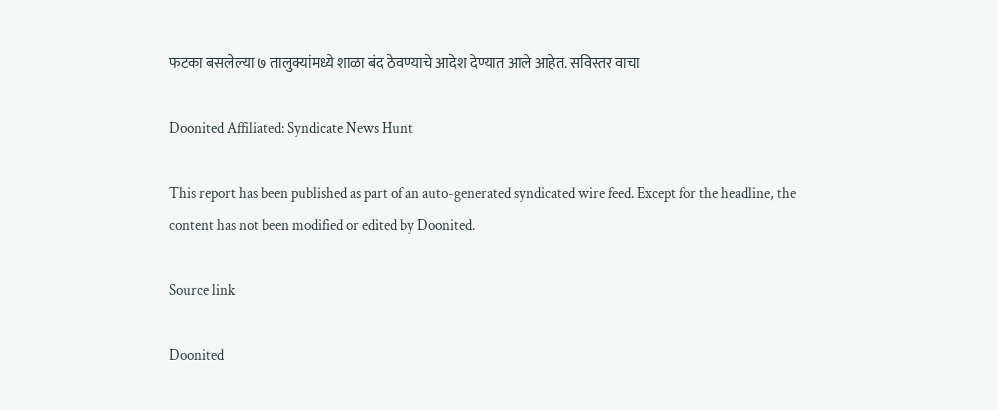फटका बसलेल्या ७ तालुक्यांमध्ये शाळा बंद ठेवण्याचे आदेश देण्यात आले आहेत. सविस्तर वाचा

Doonited Affiliated: Syndicate News Hunt

This report has been published as part of an auto-generated syndicated wire feed. Except for the headline, the content has not been modified or edited by Doonited.

Source link

Doonited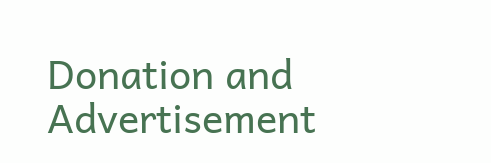Donation and Advertisement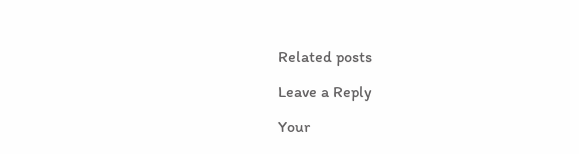Related posts

Leave a Reply

Your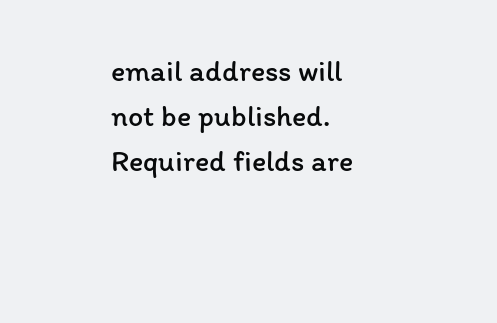email address will not be published. Required fields are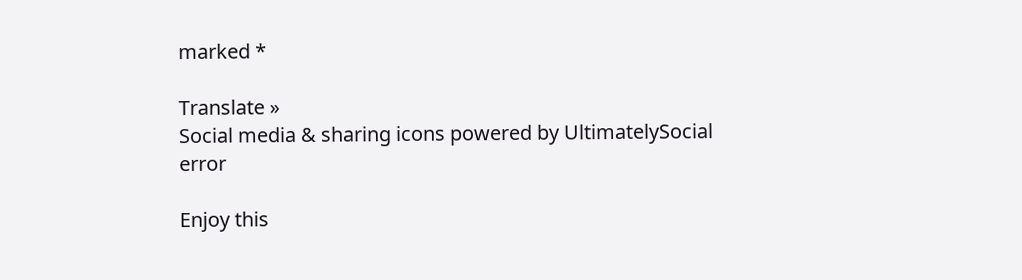marked *

Translate »
Social media & sharing icons powered by UltimatelySocial
error

Enjoy this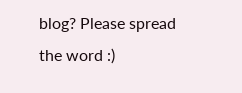blog? Please spread the word :)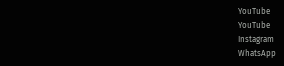YouTube
YouTube
Instagram
WhatsApp